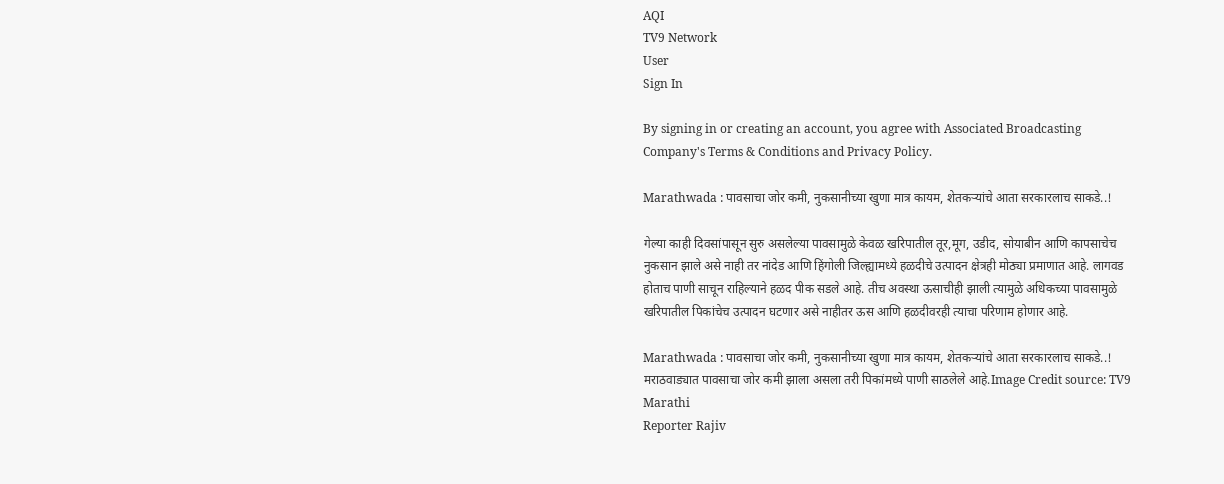AQI
TV9 Network
User
Sign In

By signing in or creating an account, you agree with Associated Broadcasting Company's Terms & Conditions and Privacy Policy.

Marathwada : पावसाचा जोर कमी, नुकसानीच्या खुणा मात्र कायम, शेतकऱ्यांचे आता सरकारलाच साकडे..!

गेल्या काही दिवसांपासून सुरु असलेल्या पावसामुळे केवळ खरिपातील तूर,मूग, उडीद, सोयाबीन आणि कापसाचेच नुकसान झाले असे नाही तर नांदेड आणि हिंगोली जिल्ह्यामध्ये हळदीचे उत्पादन क्षेत्रही मोठ्या प्रमाणात आहे. लागवड होताच पाणी साचून राहिल्याने हळद पीक सडले आहे. तीच अवस्था ऊसाचीही झाली त्यामुळे अधिकच्या पावसामुळे खरिपातील पिकांचेच उत्पादन घटणार असे नाहीतर ऊस आणि हळदीवरही त्याचा परिणाम होणार आहे.

Marathwada : पावसाचा जोर कमी, नुकसानीच्या खुणा मात्र कायम, शेतकऱ्यांचे आता सरकारलाच साकडे..!
मराठवाड्यात पावसाचा जोर कमी झाला असला तरी पिकांमध्ये पाणी साठलेले आहे.Image Credit source: TV9 Marathi
Reporter Rajiv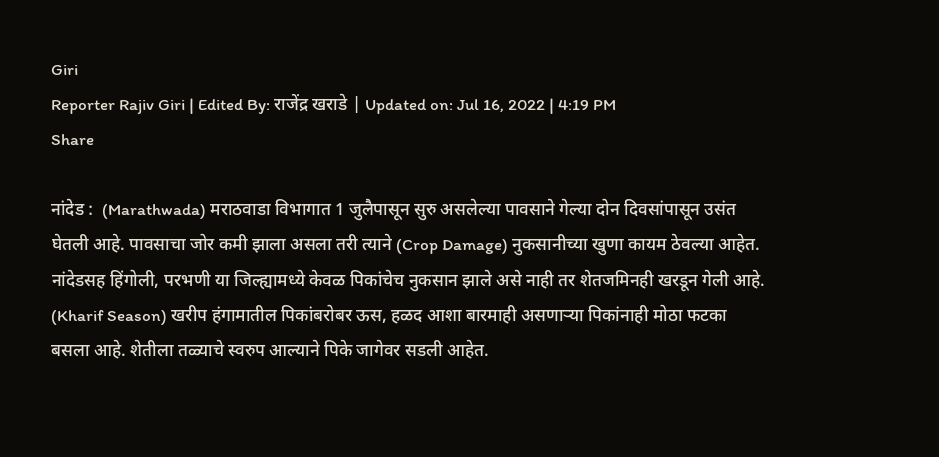Giri
Reporter Rajiv Giri | Edited By: राजेंद्र खराडे | Updated on: Jul 16, 2022 | 4:19 PM
Share

नांदेड :  (Marathwada) मराठवाडा विभागात 1 जुलैपासून सुरु असलेल्या पावसाने गेल्या दोन दिवसांपासून उसंत घेतली आहे. पावसाचा जोर कमी झाला असला तरी त्याने (Crop Damage) नुकसानीच्या खुणा कायम ठेवल्या आहेत. नांदेडसह हिंगोली, परभणी या जिल्ह्यामध्ये केवळ पिकांचेच नुकसान झाले असे नाही तर शेतजमिनही खरडून गेली आहे. (Kharif Season) खरीप हंगामातील पिकांबरोबर ऊस, हळद आशा बारमाही असणाऱ्या पिकांनाही मोठा फटका बसला आहे. शेतीला तळ्याचे स्वरुप आल्याने पिके जागेवर सडली आहेत.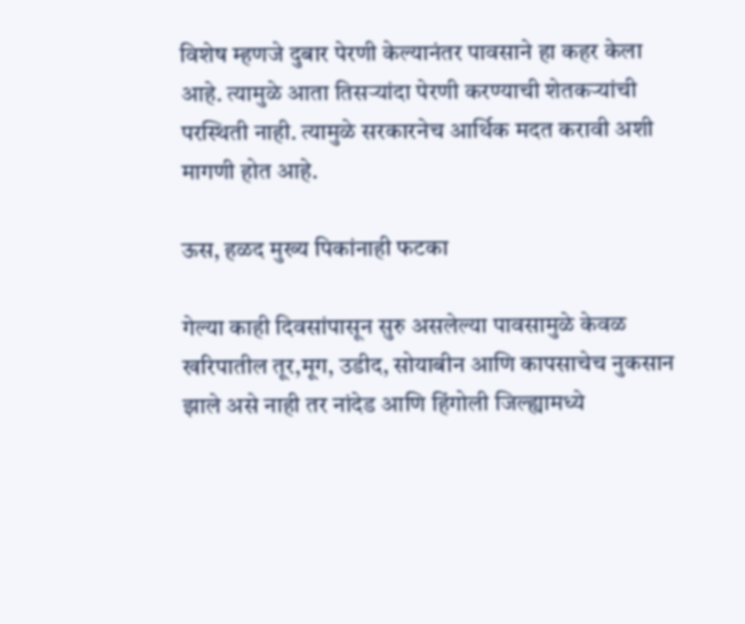विशेष म्हणजे दुबार पेरणी केल्यानंतर पावसाने हा कहर केला आहे. त्यामुळे आता तिसऱ्यांदा पेरणी करण्याची शेतकऱ्यांची परस्थिती नाही. त्यामुळे सरकारनेच आर्थिक मदत करावी अशी मागणी होत आहे.

ऊस, हळद मुख्य पिकांनाही फटका

गेल्या काही दिवसांपासून सुरु असलेल्या पावसामुळे केवळ खरिपातील तूर,मूग, उडीद, सोयाबीन आणि कापसाचेच नुकसान झाले असे नाही तर नांदेड आणि हिंगोली जिल्ह्यामध्ये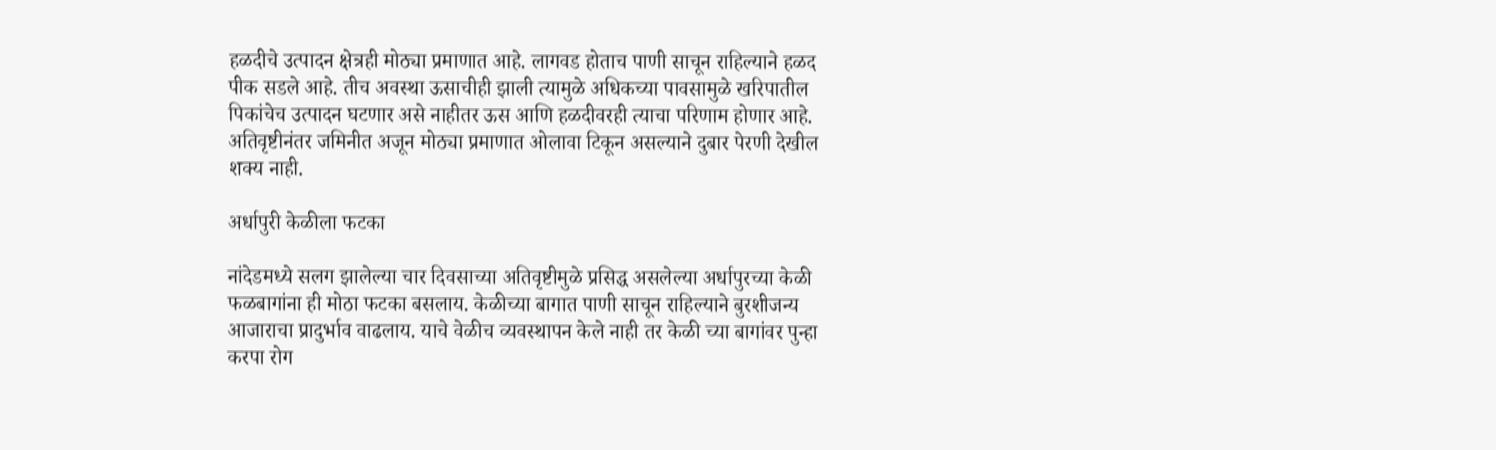हळदीचे उत्पादन क्षेत्रही मोठ्या प्रमाणात आहे. लागवड होताच पाणी साचून राहिल्याने हळद पीक सडले आहे. तीच अवस्था ऊसाचीही झाली त्यामुळे अधिकच्या पावसामुळे खरिपातील पिकांचेच उत्पादन घटणार असे नाहीतर ऊस आणि हळदीवरही त्याचा परिणाम होणार आहे. अतिवृष्टीनंतर जमिनीत अजून मोठ्या प्रमाणात ओलावा टिकून असल्याने दुबार पेरणी देखील शक्य नाही.

अर्धापुरी केळीला फटका

नांदेडमध्ये सलग झालेल्या चार दिवसाच्या अतिवृष्टीमुळे प्रसिद्ध असलेल्या अर्धापुरच्या केळी फळबागांना ही मोठा फटका बसलाय. केळीच्या बागात पाणी साचून राहिल्याने बुरशीजन्य आजाराचा प्रादुर्भाव वाढलाय. याचे वेळीच व्यवस्थापन केले नाही तर केळी च्या बागांवर पुन्हा करपा रोग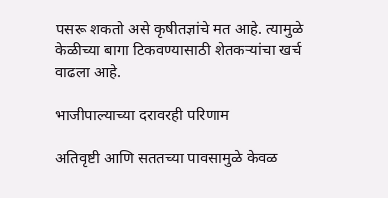पसरू शकतो असे कृषीतज्ञांचे मत आहे. त्यामुळे केळीच्या बागा टिकवण्यासाठी शेतकऱ्यांचा खर्च वाढला आहे.

भाजीपाल्याच्या दरावरही परिणाम

अतिवृष्टी आणि सततच्या पावसामुळे केवळ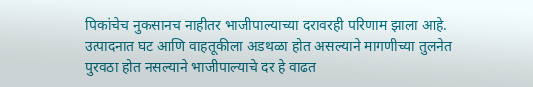पिकांचेच नुकसानच नाहीतर भाजीपाल्याच्या दरावरही परिणाम झाला आहे. उत्पादनात घट आणि वाहतूकीला अडथळा होत असल्याने मागणीच्या तुलनेत पुरवठा होत नसल्याने भाजीपाल्याचे दर हे वाढत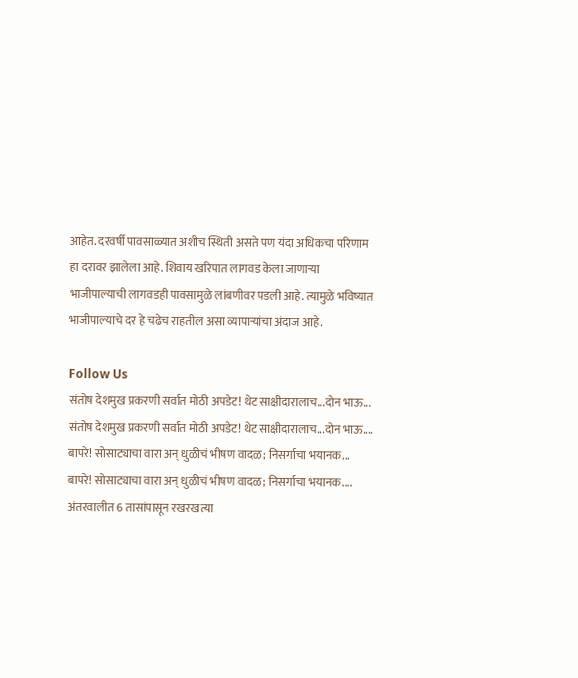आहेत. दरवर्षी पावसाळ्यात अशीच स्थिती असते पण यंदा अधिकचा परिणाम हा दरावर झालेला आहे. शिवाय खरिपात लागवड केला जाणाऱ्या भाजीपाल्याची लागवडही पावसामुळे लांबणीवर पडली आहे. त्यामुळे भविष्यात भाजीपाल्याचे दर हे चढेच राहतील असा व्यापाऱ्यांचा अंदाज आहे.

Follow Us
संतोष देशमुख प्रकरणी सर्वात मोठी अपडेट! थेट साक्षीदारालाच...दोन भाऊ...
संतोष देशमुख प्रकरणी सर्वात मोठी अपडेट! थेट साक्षीदारालाच...दोन भाऊ....
बापरे! सोसाट्याचा वारा अन् धुळीचं भीषण वादळ; निसर्गाचा भयानक...
बापरे! सोसाट्याचा वारा अन् धुळीचं भीषण वादळ; निसर्गाचा भयानक....
अंतरवालीत 6 तासांपासून रखरखत्या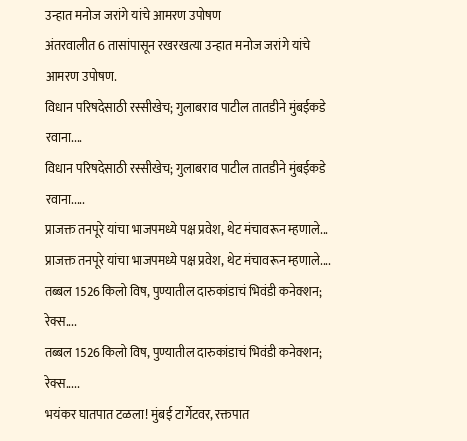उन्हात मनोज जरांगे यांचे आमरण उपोषण
अंतरवालीत 6 तासांपासून रखरखत्या उन्हात मनोज जरांगे यांचे आमरण उपोषण.
विधान परिषदेसाठी रस्सीखेच; गुलाबराव पाटील तातडीने मुंबईकडे रवाना....
विधान परिषदेसाठी रस्सीखेच; गुलाबराव पाटील तातडीने मुंबईकडे रवाना.....
प्राजक्त तनपूरे यांचा भाजपमध्ये पक्ष प्रवेश, थेट मंचावरून म्हणाले...
प्राजक्त तनपूरे यांचा भाजपमध्ये पक्ष प्रवेश, थेट मंचावरून म्हणाले....
तब्बल 1526 किलो विष, पुण्यातील दारुकांडाचं भिवंडी कनेक्शन; रेक्स....
तब्बल 1526 किलो विष, पुण्यातील दारुकांडाचं भिवंडी कनेक्शन; रेक्स.....
भयंकर घातपात टळला! मुंबई टार्गेटवर, रक्तपात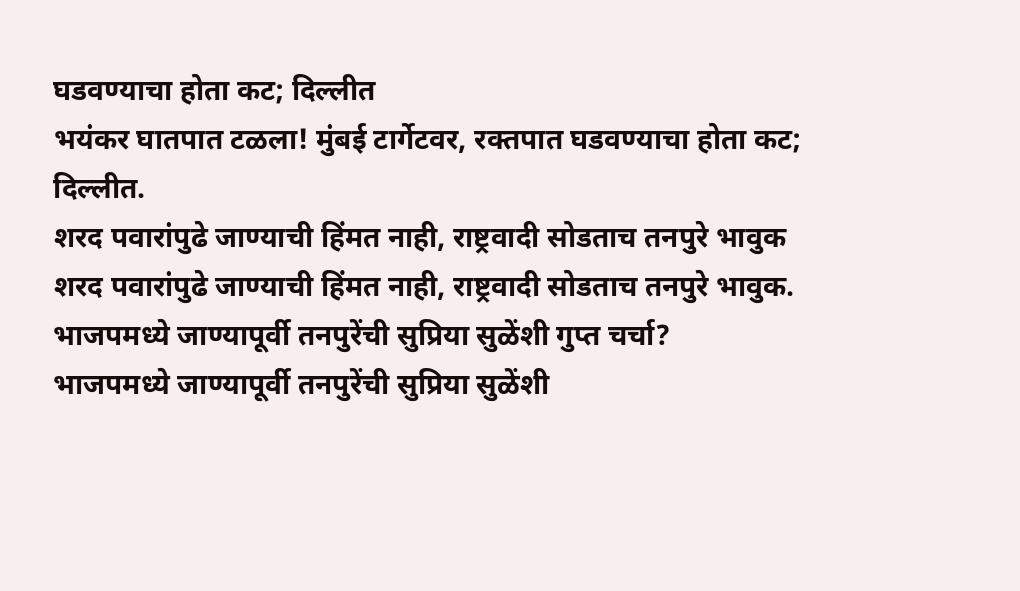घडवण्याचा होता कट; दिल्लीत
भयंकर घातपात टळला! मुंबई टार्गेटवर, रक्तपात घडवण्याचा होता कट; दिल्लीत.
शरद पवारांपुढे जाण्याची हिंमत नाही, राष्ट्रवादी सोडताच तनपुरे भावुक
शरद पवारांपुढे जाण्याची हिंमत नाही, राष्ट्रवादी सोडताच तनपुरे भावुक.
भाजपमध्ये जाण्यापूर्वी तनपुरेंची सुप्रिया सुळेंशी गुप्त चर्चा?
भाजपमध्ये जाण्यापूर्वी तनपुरेंची सुप्रिया सुळेंशी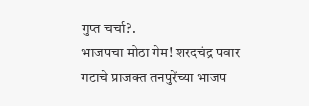गुप्त चर्चा?.
भाजपचा मोठा गेम! शरदचंद्र पवार गटाचे प्राजक्त तनपुरेंच्या भाजप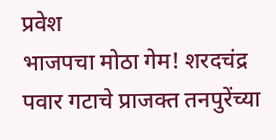प्रवेश
भाजपचा मोठा गेम! शरदचंद्र पवार गटाचे प्राजक्त तनपुरेंच्या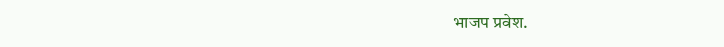भाजप प्रवेश.